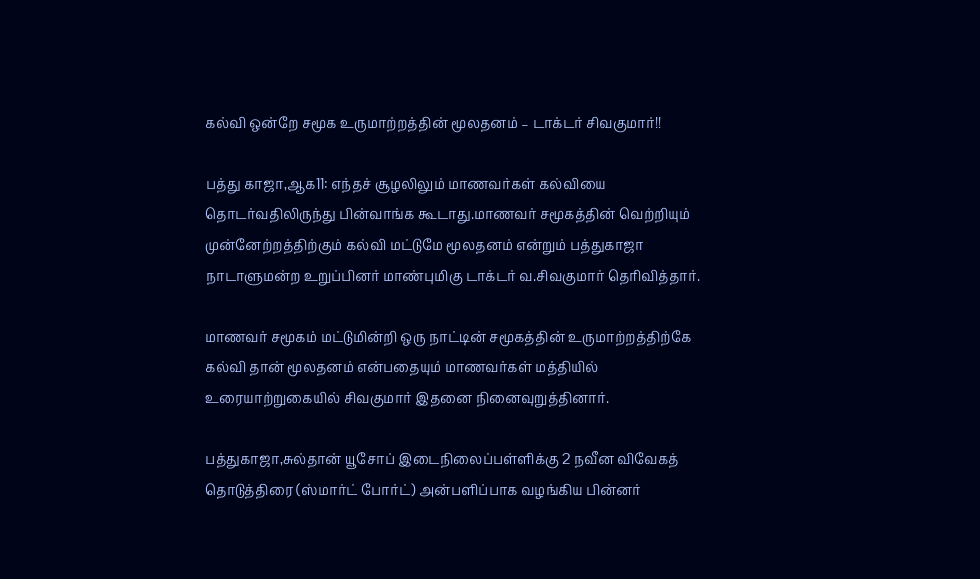கல்வி ஒன்றே சமூக உருமாற்றத்தின் மூலதனம் – டாக்டர் சிவகுமார்!!

பத்து காஜா,ஆக11: எந்தச் சூழலிலும் மாணவர்கள் கல்வியை தொடர்வதிலிருந்து பின்வாங்க கூடாது.மாணவர் சமூகத்தின் வெற்றியும் முன்னேற்றத்திற்கும் கல்வி மட்டுமே மூலதனம் என்றும் பத்துகாஜா நாடாளுமன்ற உறுப்பினர் மாண்புமிகு டாக்டர் வ.சிவகுமார் தெரிவித்தார்.

மாணவர் சமூகம் மட்டுமின்றி ஒரு நாட்டின் சமூகத்தின் உருமாற்றத்திற்கே கல்வி தான் மூலதனம் என்பதையும் மாணவர்கள் மத்தியில் உரையாற்றுகையில் சிவகுமார் இதனை நினைவுறுத்தினார்.

பத்துகாஜா,சுல்தான் யூசோப் இடைநிலைப்பள்ளிக்கு 2 நவீன விவேகத் தொடுத்திரை (ஸ்மார்ட் போர்ட்) அன்பளிப்பாக வழங்கிய பின்னர்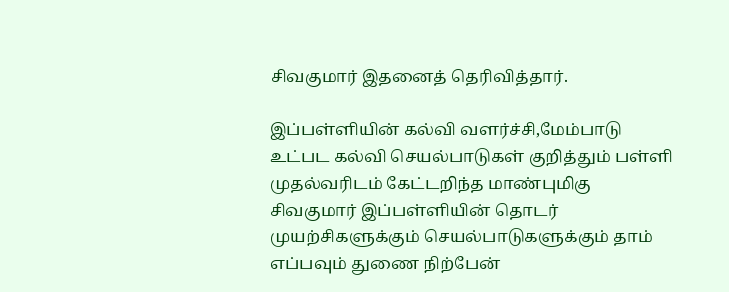சிவகுமார் இதனைத் தெரிவித்தார்.

இப்பள்ளியின் கல்வி வளர்ச்சி,மேம்பாடு உட்பட கல்வி செயல்பாடுகள் குறித்தும் பள்ளி முதல்வரிடம் கேட்டறிந்த மாண்புமிகு சிவகுமார் இப்பள்ளியின் தொடர் முயற்சிகளுக்கும் செயல்பாடுகளுக்கும் தாம் எப்பவும் துணை நிற்பேன்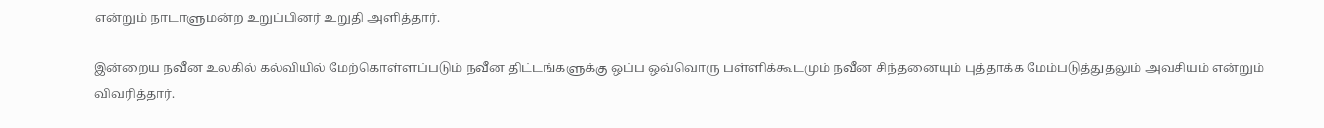என்றும் நாடாளுமன்ற உறுப்பினர் உறுதி அளித்தார்.

இன்றைய நவீன உலகில் கல்வியில் மேற்கொள்ளப்படும் நவீன திட்டங்களுக்கு ஒப்ப ஒவ்வொரு பள்ளிக்கூடமும் நவீன சிந்தனையும் புத்தாக்க மேம்படுத்துதலும் அவசியம் என்றும் விவரித்தார்.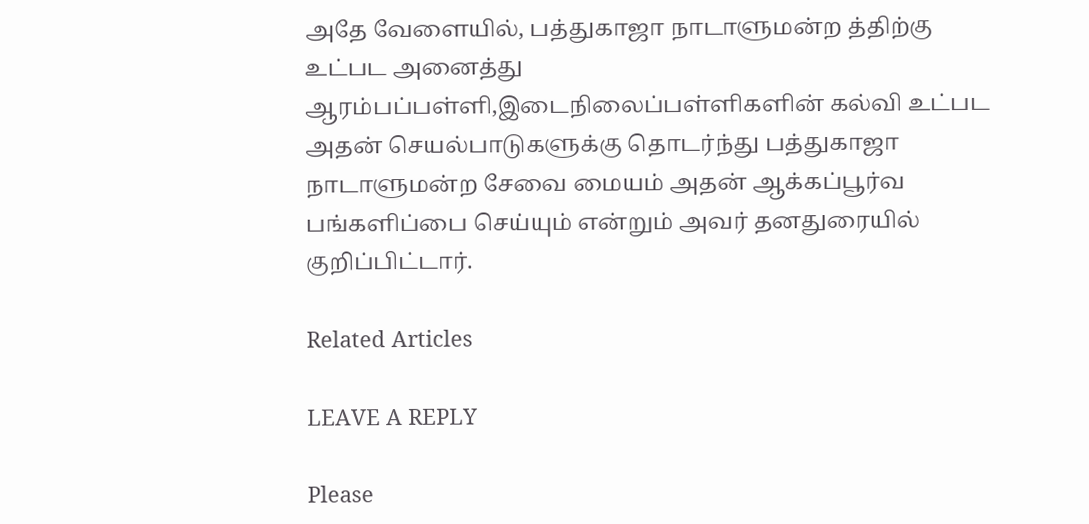அதே வேளையில், பத்துகாஜா நாடாளுமன்ற த்திற்கு உட்பட அனைத்து ஆரம்பப்பள்ளி,இடைநிலைப்பள்ளிகளின் கல்வி உட்பட அதன் செயல்பாடுகளுக்கு தொடர்ந்து பத்துகாஜா நாடாளுமன்ற சேவை மையம் அதன் ஆக்கப்பூர்வ பங்களிப்பை செய்யும் என்றும் அவர் தனதுரையில் குறிப்பிட்டார்.

Related Articles

LEAVE A REPLY

Please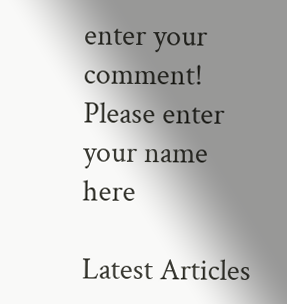enter your comment!
Please enter your name here

Latest Articles